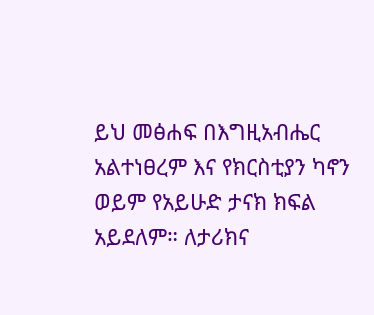ይህ መፅሐፍ በእግዚአብሔር አልተነፀረም እና የክርስቲያን ካኖን ወይም የአይሁድ ታናክ ክፍል አይደለም። ለታሪክና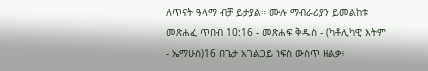ለጥናት ዓላማ ብቻ ይታያል። ሙሉ ማብራሪያን ይመልከቱ መጽሐፈ ጥበብ 10:16 - መጽሐፍ ቅዱስ - (ካቶሊካዊ እትም - ኤማሁስ)16 በጌታ አገልጋይ ነፍስ ውስጥ ዘልቃ፥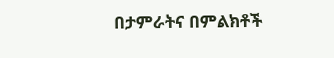በታምራትና በምልክቶች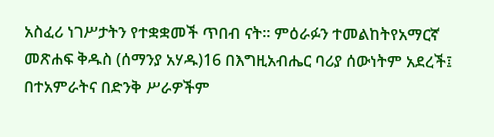አስፈሪ ነገሥታትን የተቋቋመች ጥበብ ናት። ምዕራፉን ተመልከትየአማርኛ መጽሐፍ ቅዱስ (ሰማንያ አሃዱ)16 በእግዚአብሔር ባሪያ ሰውነትም አደረች፤ በተአምራትና በድንቅ ሥራዎችም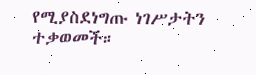የሚያስደነግጡ ነገሥታትን ተቃወመች።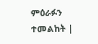ምዕራፉን ተመልከት |